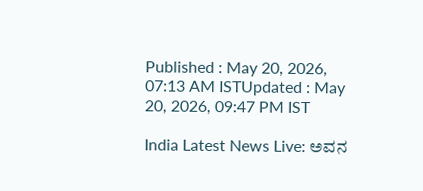Published : May 20, 2026, 07:13 AM ISTUpdated : May 20, 2026, 09:47 PM IST

India Latest News Live: ಅವನ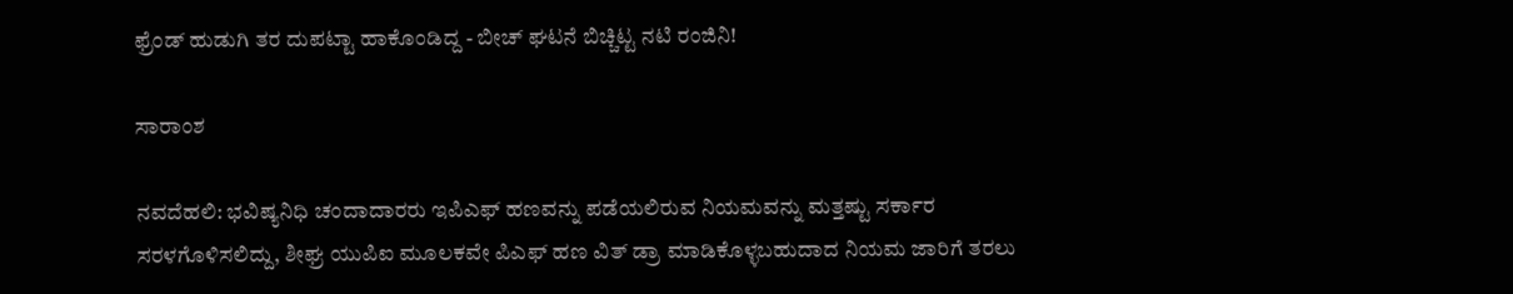ಫ್ರೆಂಡ್ ಹುಡುಗಿ ತರ ದುಪಟ್ಟಾ ಹಾಕೊಂಡಿದ್ದ - ಬೀಚ್ ಘಟನೆ ಬಿಚ್ಚಿಟ್ಟ ನಟಿ ರಂಜಿನಿ!

ಸಾರಾಂಶ

ನವದೆಹಲಿ: ಭವಿಷ್ಯನಿಧಿ ಚಂದಾದಾರರು ಇಪಿಎಫ್‌ ಹಣವನ್ನು ಪಡೆಯಲಿರುವ ನಿಯಮವನ್ನು ಮತ್ತಷ್ಟು ಸರ್ಕಾರ ಸರಳಗೊಳಿಸಲಿದ್ದು, ಶೀಘ್ರ ಯುಪಿಐ ಮೂಲಕವೇ ಪಿಎಫ್‌ ಹಣ ವಿತ್‌ ಡ್ರಾ ಮಾಡಿಕೊಳ್ಳಬಹುದಾದ ನಿಯಮ ಜಾರಿಗೆ ತರಲು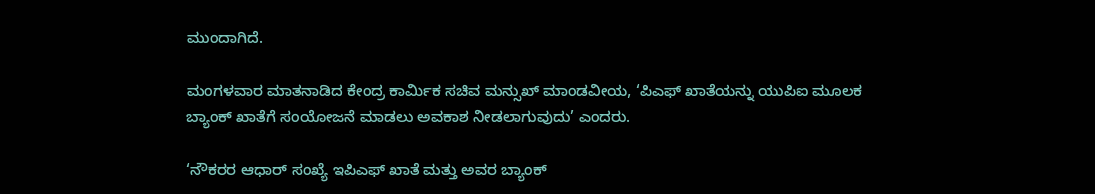ಮುಂದಾಗಿದೆ.

ಮಂಗಳವಾರ ಮಾತನಾಡಿದ ಕೇಂದ್ರ ಕಾರ್ಮಿಕ ಸಚಿವ ಮನ್ಸುಖ್ ಮಾಂಡವೀಯ, ‘ಪಿಎಫ್ ಖಾತೆಯನ್ನು ಯುಪಿಐ ಮೂಲಕ ಬ್ಯಾಂಕ್‌ ಖಾತೆಗೆ ಸಂಯೋಜನೆ ಮಾಡಲು ಅವಕಾಶ ನೀಡಲಾಗುವುದು’ ಎಂದರು.

‘ನೌಕರರ ಆಧಾರ್‌ ಸಂಖ್ಯೆ ಇಪಿಎಫ್‌ ಖಾತೆ ಮತ್ತು ಅವರ ಬ್ಯಾಂಕ್‌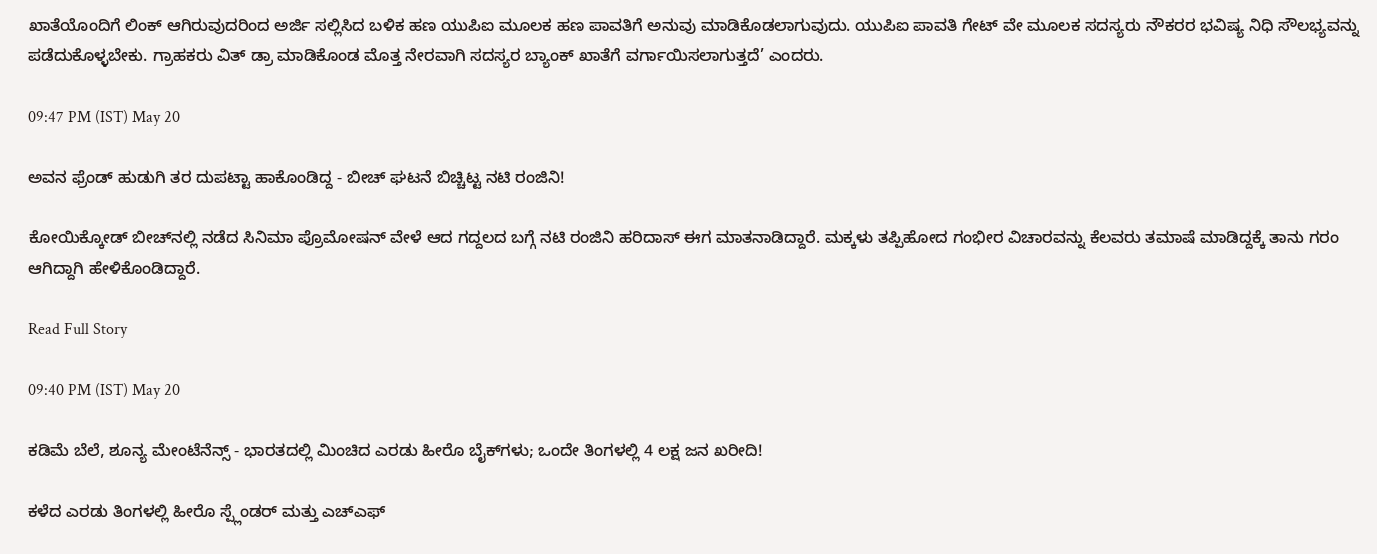ಖಾತೆಯೊಂದಿಗೆ ಲಿಂಕ್‌ ಆಗಿರುವುದರಿಂದ ಅರ್ಜಿ ಸಲ್ಲಿಸಿದ ಬಳಿಕ ಹಣ ಯುಪಿಐ ಮೂಲಕ ಹಣ ಪಾವತಿಗೆ ಅನುವು ಮಾಡಿಕೊಡಲಾಗುವುದು. ಯುಪಿಐ ಪಾವತಿ ಗೇಟ್‌ ವೇ ಮೂಲಕ ಸದಸ್ಯರು ನೌಕರರ ಭವಿಷ್ಯ ನಿಧಿ ಸೌಲಭ್ಯವನ್ನು ಪಡೆದುಕೊಳ್ಳಬೇಕು. ಗ್ರಾಹಕರು ವಿತ್‌ ಡ್ರಾ ಮಾಡಿಕೊಂಡ ಮೊತ್ತ ನೇರವಾಗಿ ಸದಸ್ಯರ ಬ್ಯಾಂಕ್‌ ಖಾತೆಗೆ ವರ್ಗಾಯಿಸಲಾಗುತ್ತದೆ’ ಎಂದರು.

09:47 PM (IST) May 20

ಅವನ ಫ್ರೆಂಡ್ ಹುಡುಗಿ ತರ ದುಪಟ್ಟಾ ಹಾಕೊಂಡಿದ್ದ - ಬೀಚ್ ಘಟನೆ ಬಿಚ್ಚಿಟ್ಟ ನಟಿ ರಂಜಿನಿ!

ಕೋಯಿಕ್ಕೋಡ್ ಬೀಚ್‌ನಲ್ಲಿ ನಡೆದ ಸಿನಿಮಾ ಪ್ರೊಮೋಷನ್ ವೇಳೆ ಆದ ಗದ್ದಲದ ಬಗ್ಗೆ ನಟಿ ರಂಜಿನಿ ಹರಿದಾಸ್ ಈಗ ಮಾತನಾಡಿದ್ದಾರೆ. ಮಕ್ಕಳು ತಪ್ಪಿಹೋದ ಗಂಭೀರ ವಿಚಾರವನ್ನು ಕೆಲವರು ತಮಾಷೆ ಮಾಡಿದ್ದಕ್ಕೆ ತಾನು ಗರಂ ಆಗಿದ್ದಾಗಿ ಹೇಳಿಕೊಂಡಿದ್ದಾರೆ.

Read Full Story

09:40 PM (IST) May 20

ಕಡಿಮೆ ಬೆಲೆ, ಶೂನ್ಯ ಮೇಂಟೆನೆನ್ಸ್ - ಭಾರತದಲ್ಲಿ ಮಿಂಚಿದ ಎರಡು ಹೀರೊ ಬೈಕ್‌ಗಳು; ಒಂದೇ ತಿಂಗಳಲ್ಲಿ 4 ಲಕ್ಷ ಜನ ಖರೀದಿ!

ಕಳೆದ ಎರಡು ತಿಂಗಳಲ್ಲಿ ಹೀರೊ ಸ್ಪ್ಲೆಂಡರ್ ಮತ್ತು ಎಚ್‌ಎಫ್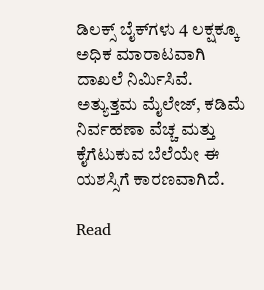ಡಿಲಕ್ಸ್ ಬೈಕ್‌ಗಳು 4 ಲಕ್ಷಕ್ಕೂ ಅಧಿಕ ಮಾರಾಟವಾಗಿ ದಾಖಲೆ ನಿರ್ಮಿಸಿವೆ. ಅತ್ಯುತ್ತಮ ಮೈಲೇಜ್, ಕಡಿಮೆ ನಿರ್ವಹಣಾ ವೆಚ್ಚ ಮತ್ತು ಕೈಗೆಟುಕುವ ಬೆಲೆಯೇ ಈ ಯಶಸ್ಸಿಗೆ ಕಾರಣವಾಗಿದೆ.

Read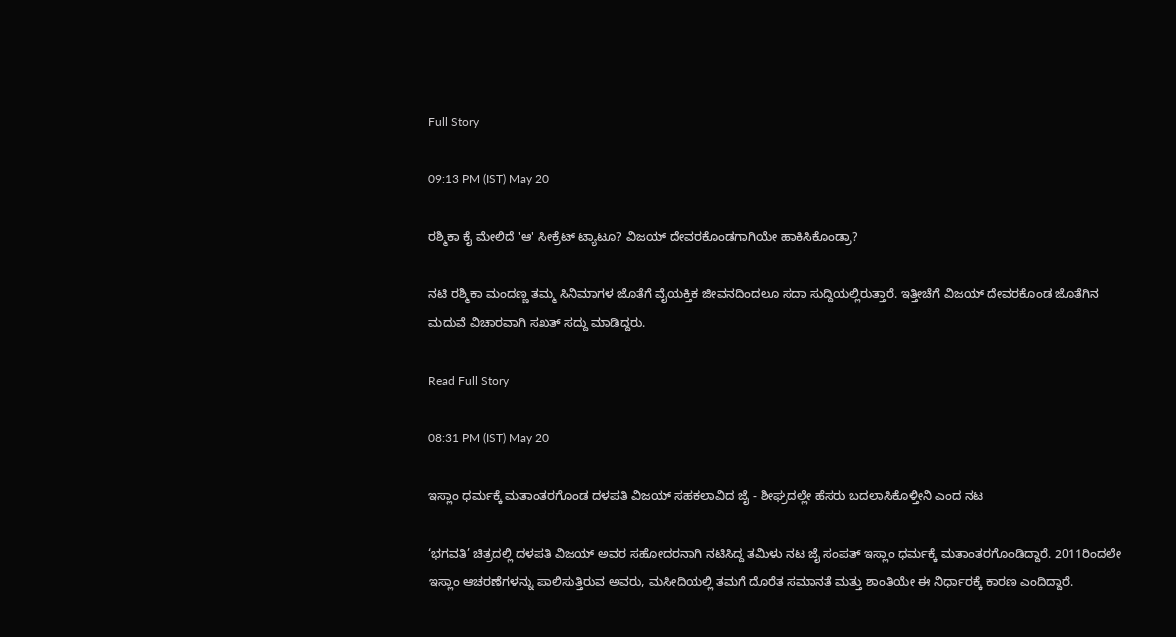Full Story

09:13 PM (IST) May 20

ರಶ್ಮಿಕಾ ಕೈ ಮೇಲಿದೆ 'ಆ' ಸೀಕ್ರೆಟ್ ಟ್ಯಾಟೂ? ವಿಜಯ್‌ ದೇವರಕೊಂಡಗಾಗಿಯೇ ಹಾಕಿಸಿಕೊಂಡ್ರಾ?

ನಟಿ ರಶ್ಮಿಕಾ ಮಂದಣ್ಣ ತಮ್ಮ ಸಿನಿಮಾಗಳ ಜೊತೆಗೆ ವೈಯಕ್ತಿಕ ಜೀವನದಿಂದಲೂ ಸದಾ ಸುದ್ದಿಯಲ್ಲಿರುತ್ತಾರೆ. ಇತ್ತೀಚೆಗೆ ವಿಜಯ್ ದೇವರಕೊಂಡ ಜೊತೆಗಿನ ಮದುವೆ ವಿಚಾರವಾಗಿ ಸಖತ್ ಸದ್ದು ಮಾಡಿದ್ದರು.

Read Full Story

08:31 PM (IST) May 20

ಇಸ್ಲಾಂ ಧರ್ಮಕ್ಕೆ ಮತಾಂತರಗೊಂಡ ದಳಪತಿ ವಿಜಯ್ ಸಹಕಲಾವಿದ ಜೈ - ಶೀಘ್ರದಲ್ಲೇ ಹೆಸರು ಬದಲಾಸಿಕೊಳ್ತೀನಿ ಎಂದ ನಟ

‘ಭಗವತಿ’ ಚಿತ್ರದಲ್ಲಿ ದಳಪತಿ ವಿಜಯ್ ಅವರ ಸಹೋದರನಾಗಿ ನಟಿಸಿದ್ದ ತಮಿಳು ನಟ ಜೈ ಸಂಪತ್ ಇಸ್ಲಾಂ ಧರ್ಮಕ್ಕೆ ಮತಾಂತರಗೊಂಡಿದ್ದಾರೆ. 2011ರಿಂದಲೇ ಇಸ್ಲಾಂ ಆಚರಣೆಗಳನ್ನು ಪಾಲಿಸುತ್ತಿರುವ ಅವರು, ಮಸೀದಿಯಲ್ಲಿ ತಮಗೆ ದೊರೆತ ಸಮಾನತೆ ಮತ್ತು ಶಾಂತಿಯೇ ಈ ನಿರ್ಧಾರಕ್ಕೆ ಕಾರಣ ಎಂದಿದ್ದಾರೆ.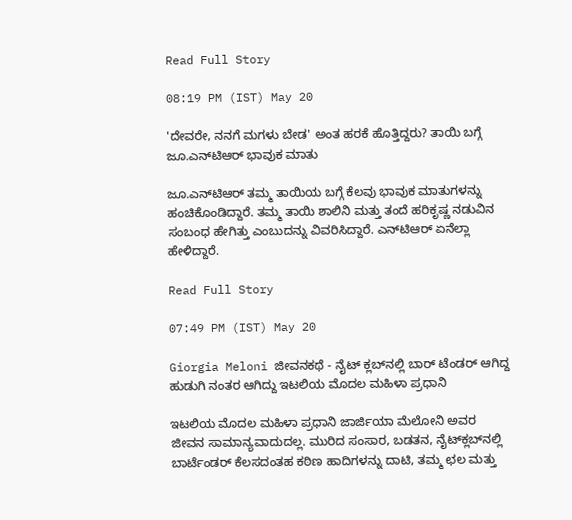Read Full Story

08:19 PM (IST) May 20

'ದೇವರೇ, ನನಗೆ ಮಗಳು ಬೇಡ' ಅಂತ ಹರಕೆ ಹೊತ್ತಿದ್ದರು? ತಾಯಿ ಬಗ್ಗೆ ಜೂ.ಎನ್‌ಟಿಆರ್‌ ಭಾವುಕ ಮಾತು

ಜೂ.ಎನ್‌ಟಿಆರ್‌ ತಮ್ಮ ತಾಯಿಯ ಬಗ್ಗೆ ಕೆಲವು ಭಾವುಕ ಮಾತುಗಳನ್ನು ಹಂಚಿಕೊಂಡಿದ್ದಾರೆ. ತಮ್ಮ ತಾಯಿ ಶಾಲಿನಿ ಮತ್ತು ತಂದೆ ಹರಿಕೃಷ್ಣ ನಡುವಿನ ಸಂಬಂಧ ಹೇಗಿತ್ತು ಎಂಬುದನ್ನು ವಿವರಿಸಿದ್ದಾರೆ. ಎನ್‌ಟಿಆರ್ ಏನೆಲ್ಲಾ ಹೇಳಿದ್ದಾರೆ.

Read Full Story

07:49 PM (IST) May 20

Giorgia Meloni ಜೀವನಕಥೆ - ನೈಟ್‌ ಕ್ಲಬ್‌ನಲ್ಲಿ ಬಾರ್‌ ಟೆಂಡರ್‌ ಆಗಿದ್ದ ಹುಡುಗಿ ನಂತರ ಆಗಿದ್ದು ಇಟಲಿಯ ಮೊದಲ ಮಹಿಳಾ ಪ್ರಧಾನಿ

ಇಟಲಿಯ ಮೊದಲ ಮಹಿಳಾ ಪ್ರಧಾನಿ ಜಾರ್ಜಿಯಾ ಮೆಲೋನಿ ಅವರ ಜೀವನ ಸಾಮಾನ್ಯವಾದುದಲ್ಲ. ಮುರಿದ ಸಂಸಾರ, ಬಡತನ, ನೈಟ್‌ಕ್ಲಬ್‌ನಲ್ಲಿ ಬಾರ್ಟೆಂಡರ್ ಕೆಲಸದಂತಹ ಕಠಿಣ ಹಾದಿಗಳನ್ನು ದಾಟಿ, ತಮ್ಮ ಛಲ ಮತ್ತು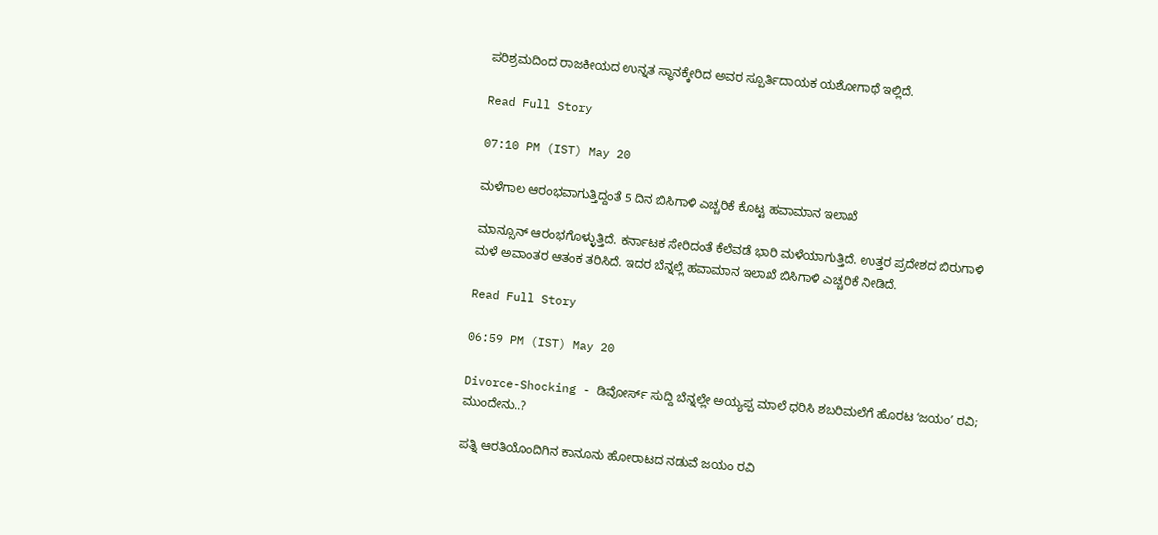ಪರಿಶ್ರಮದಿಂದ ರಾಜಕೀಯದ ಉನ್ನತ ಸ್ಥಾನಕ್ಕೇರಿದ ಅವರ ಸ್ಪೂರ್ತಿದಾಯಕ ಯಶೋಗಾಥೆ ಇಲ್ಲಿದೆ.

Read Full Story

07:10 PM (IST) May 20

ಮಳೆಗಾಲ ಆರಂಭವಾಗುತ್ತಿದ್ದಂತೆ 5 ದಿನ ಬಿಸಿಗಾಳಿ ಎಚ್ಚರಿಕೆ ಕೊಟ್ಟ ಹವಾಮಾನ ಇಲಾಖೆ

ಮಾನ್ಸೂನ್ ಆರಂಭಗೊಳ್ಳುತ್ತಿದೆ. ಕರ್ನಾಟಕ ಸೇರಿದಂತೆ ಕೆಲೆವಡೆ ಭಾರಿ ಮಳೆಯಾಗುತ್ತಿದೆ. ಉತ್ತರ ಪ್ರದೇಶದ ಬಿರುಗಾಳಿ ಮಳೆ ಅವಾಂತರ ಆತಂಕ ತರಿಸಿದೆ. ಇದರ ಬೆನ್ನಲ್ಲೆ ಹವಾಮಾನ ಇಲಾಖೆ ಬಿಸಿಗಾಳಿ ಎಚ್ಚರಿಕೆ ನೀಡಿದೆ.

Read Full Story

06:59 PM (IST) May 20

Divorce-Shocking - ಡಿವೋರ್ಸ್ ಸುದ್ದಿ ಬೆನ್ನಲ್ಲೇ ಅಯ್ಯಪ್ಪ ಮಾಲೆ ಧರಿಸಿ ಶಬರಿಮಲೆಗೆ ಹೊರಟ ʻಜಯಂʼ ರವಿ; ಮುಂದೇನು..?

ಪತ್ನಿ ಆರತಿಯೊಂದಿಗಿನ ಕಾನೂನು ಹೋರಾಟದ ನಡುವೆ ಜಯಂ ರವಿ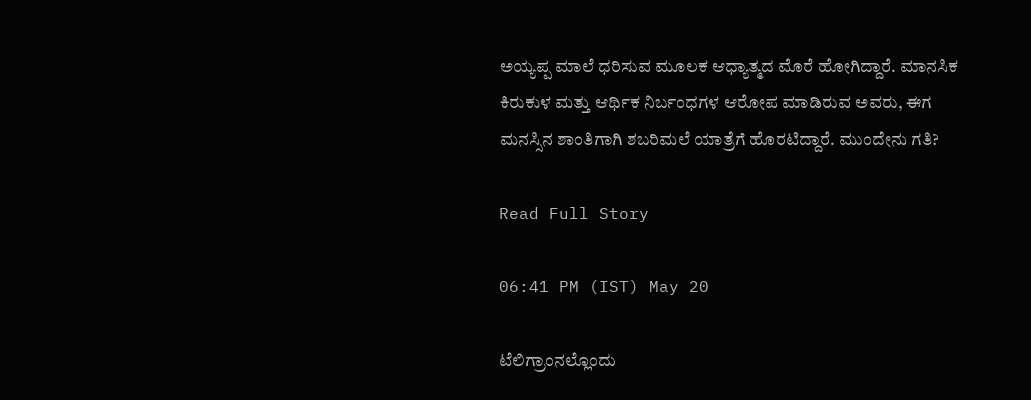ಅಯ್ಯಪ್ಪ ಮಾಲೆ ಧರಿಸುವ ಮೂಲಕ ಆಧ್ಯಾತ್ಮದ ಮೊರೆ ಹೋಗಿದ್ದಾರೆ. ಮಾನಸಿಕ ಕಿರುಕುಳ ಮತ್ತು ಆರ್ಥಿಕ ನಿರ್ಬಂಧಗಳ ಆರೋಪ ಮಾಡಿರುವ ಅವರು, ಈಗ ಮನಸ್ಸಿನ ಶಾಂತಿಗಾಗಿ ಶಬರಿಮಲೆ ಯಾತ್ರೆಗೆ ಹೊರಟಿದ್ದಾರೆ. ಮುಂದೇನು ಗತಿ?

Read Full Story

06:41 PM (IST) May 20

ಟೆಲಿಗ್ರಾಂನಲ್ಲೊಂದು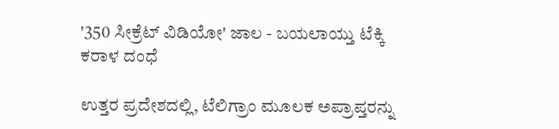'350 ಸೀಕ್ರೆಟ್ ವಿಡಿಯೋ' ಜಾಲ - ಬಯಲಾಯ್ತು ಟೆಕ್ಕಿ ಕರಾಳ ದಂಧೆ

ಉತ್ತರ ಪ್ರದೇಶದಲ್ಲಿ, ಟೆಲಿಗ್ರಾಂ ಮೂಲಕ ಅಪ್ರಾಪ್ತರನ್ನು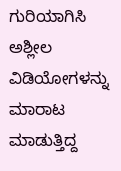ಗುರಿಯಾಗಿಸಿ ಅಶ್ಲೀಲ ವಿಡಿಯೋಗಳನ್ನು ಮಾರಾಟ ಮಾಡುತ್ತಿದ್ದ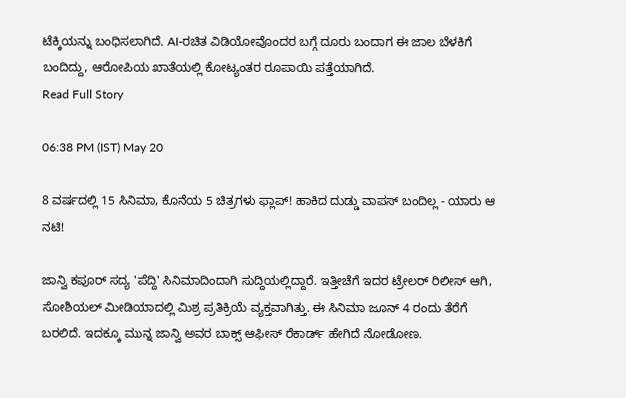ಟೆಕ್ಕಿಯನ್ನು ಬಂಧಿಸಲಾಗಿದೆ. AI-ರಚಿತ ವಿಡಿಯೋವೊಂದರ ಬಗ್ಗೆ ದೂರು ಬಂದಾಗ ಈ ಜಾಲ ಬೆಳಕಿಗೆ ಬಂದಿದ್ದು, ಆರೋಪಿಯ ಖಾತೆಯಲ್ಲಿ ಕೋಟ್ಯಂತರ ರೂಪಾಯಿ ಪತ್ತೆಯಾಗಿದೆ.
Read Full Story

06:38 PM (IST) May 20

8 ವರ್ಷದಲ್ಲಿ 15 ಸಿನಿಮಾ, ಕೊನೆಯ 5 ಚಿತ್ರಗಳು ಫ್ಲಾಪ್! ಹಾಕಿದ ದುಡ್ಡು ವಾಪಸ್ ಬಂದಿಲ್ಲ - ಯಾರು ಆ ನಟಿ!

ಜಾನ್ವಿ ಕಪೂರ್ ಸದ್ಯ 'ಪೆದ್ದಿ' ಸಿನಿಮಾದಿಂದಾಗಿ ಸುದ್ದಿಯಲ್ಲಿದ್ದಾರೆ. ಇತ್ತೀಚೆಗೆ ಇದರ ಟ್ರೇಲರ್ ರಿಲೀಸ್ ಆಗಿ, ಸೋಶಿಯಲ್ ಮೀಡಿಯಾದಲ್ಲಿ ಮಿಶ್ರ ಪ್ರತಿಕ್ರಿಯೆ ವ್ಯಕ್ತವಾಗಿತ್ತು. ಈ ಸಿನಿಮಾ ಜೂನ್ 4 ರಂದು ತೆರೆಗೆ ಬರಲಿದೆ. ಇದಕ್ಕೂ ಮುನ್ನ ಜಾನ್ವಿ ಅವರ ಬಾಕ್ಸ್ ಆಫೀಸ್ ರೆಕಾರ್ಡ್ ಹೇಗಿದೆ ನೋಡೋಣ.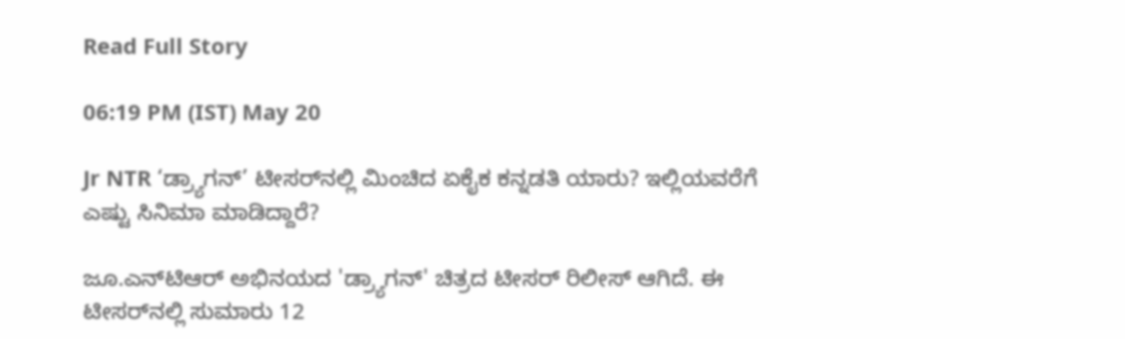Read Full Story

06:19 PM (IST) May 20

Jr NTR ‘ಡ್ರ್ಯಾಗನ್’ ಟೀಸರ್‌ನಲ್ಲಿ ಮಿಂಚಿದ ಏಕೈಕ ಕನ್ನಡತಿ ಯಾರು? ಇಲ್ಲಿಯವರೆಗೆ ಎಷ್ಟು ಸಿನಿಮಾ ಮಾಡಿದ್ದಾರೆ?

ಜೂ.ಎನ್‌ಟಿಆರ್‌ ಅಭಿನಯದ 'ಡ್ರ್ಯಾಗನ್' ಚಿತ್ರದ ಟೀಸರ್ ರಿಲೀಸ್ ಆಗಿದೆ. ಈ ಟೀಸರ್‌ನಲ್ಲಿ ಸುಮಾರು 12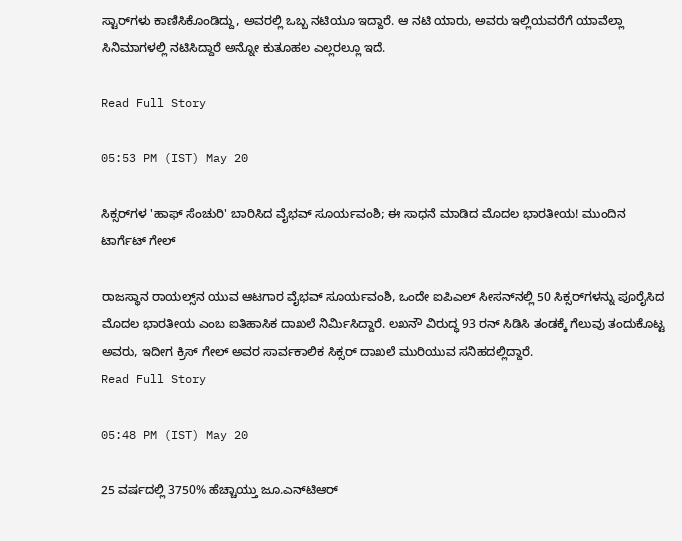ಸ್ಟಾರ್‌ಗಳು ಕಾಣಿಸಿಕೊಂಡಿದ್ದು, ಅವರಲ್ಲಿ ಒಬ್ಬ ನಟಿಯೂ ಇದ್ದಾರೆ. ಆ ನಟಿ ಯಾರು, ಅವರು ಇಲ್ಲಿಯವರೆಗೆ ಯಾವೆಲ್ಲಾ ಸಿನಿಮಾಗಳಲ್ಲಿ ನಟಿಸಿದ್ದಾರೆ ಅನ್ನೋ ಕುತೂಹಲ ಎಲ್ಲರಲ್ಲೂ ಇದೆ.

Read Full Story

05:53 PM (IST) May 20

ಸಿಕ್ಸರ್‌ಗಳ 'ಹಾಫ್ ಸೆಂಚುರಿ' ಬಾರಿಸಿದ ವೈಭವ್ ಸೂರ್ಯವಂಶಿ; ಈ ಸಾಧನೆ ಮಾಡಿದ ಮೊದಲ ಭಾರತೀಯ! ಮುಂದಿನ ಟಾರ್ಗೆಟ್ ಗೇಲ್

ರಾಜಸ್ಥಾನ ರಾಯಲ್ಸ್‌ನ ಯುವ ಆಟಗಾರ ವೈಭವ್ ಸೂರ್ಯವಂಶಿ, ಒಂದೇ ಐಪಿಎಲ್ ಸೀಸನ್‌ನಲ್ಲಿ 50 ಸಿಕ್ಸರ್‌ಗಳನ್ನು ಪೂರೈಸಿದ ಮೊದಲ ಭಾರತೀಯ ಎಂಬ ಐತಿಹಾಸಿಕ ದಾಖಲೆ ನಿರ್ಮಿಸಿದ್ದಾರೆ. ಲಖನೌ ವಿರುದ್ಧ 93 ರನ್ ಸಿಡಿಸಿ ತಂಡಕ್ಕೆ ಗೆಲುವು ತಂದುಕೊಟ್ಟ ಅವರು, ಇದೀಗ ಕ್ರಿಸ್ ಗೇಲ್ ಅವರ ಸಾರ್ವಕಾಲಿಕ ಸಿಕ್ಸರ್ ದಾಖಲೆ ಮುರಿಯುವ ಸನಿಹದಲ್ಲಿದ್ದಾರೆ.
Read Full Story

05:48 PM (IST) May 20

25 ವರ್ಷದಲ್ಲಿ 3750% ಹೆಚ್ಚಾಯ್ತು ಜೂ.ಎನ್‌ಟಿಆರ್‌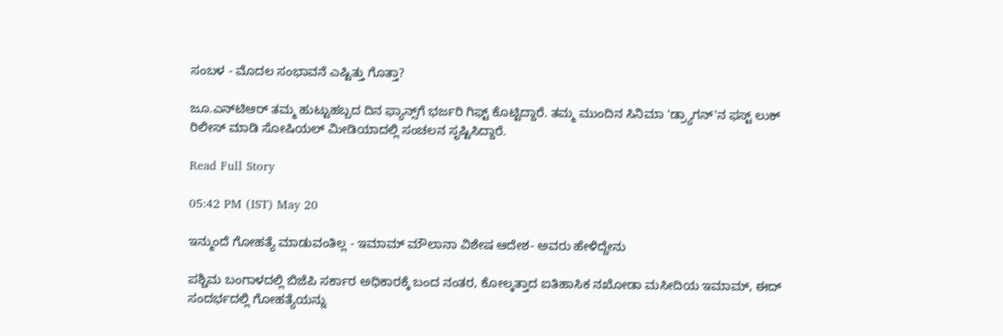ಸಂಬಳ - ಮೊದಲ ಸಂಭಾವನೆ ಎಷ್ಟಿತ್ತು ಗೊತ್ತಾ?

ಜೂ.ಎನ್‌ಟಿಆರ್‌ ತಮ್ಮ ಹುಟ್ಟುಹಬ್ಬದ ದಿನ ಫ್ಯಾನ್ಸ್‌ಗೆ ಭರ್ಜರಿ ಗಿಫ್ಟ್ ಕೊಟ್ಟಿದ್ದಾರೆ. ತಮ್ಮ ಮುಂದಿನ ಸಿನಿಮಾ 'ಡ್ರ್ಯಾಗನ್'ನ ಫಸ್ಟ್ ಲುಕ್ ರಿಲೀಸ್ ಮಾಡಿ ಸೋಷಿಯಲ್ ಮೀಡಿಯಾದಲ್ಲಿ ಸಂಚಲನ ಸೃಷ್ಟಿಸಿದ್ದಾರೆ.

Read Full Story

05:42 PM (IST) May 20

ಇನ್ಮುಂದೆ ಗೋಹತ್ಯೆ ಮಾಡುವಂತಿಲ್ಲ - ಇಮಾಮ್ ಮೌಲಾನಾ ವಿಶೇಷ ಆದೇಶ- ಅವರು ಹೇಳಿದ್ದೇನು

ಪಶ್ಚಿಮ ಬಂಗಾಳದಲ್ಲಿ ಬಿಜೆಪಿ ಸರ್ಕಾರ ಅಧಿಕಾರಕ್ಕೆ ಬಂದ ನಂತರ, ಕೋಲ್ಕತ್ತಾದ ಐತಿಹಾಸಿಕ ನಖೋಡಾ ಮಸೀದಿಯ ಇಮಾಮ್, ಈದ್ ಸಂದರ್ಭದಲ್ಲಿ ಗೋಹತ್ಯೆಯನ್ನು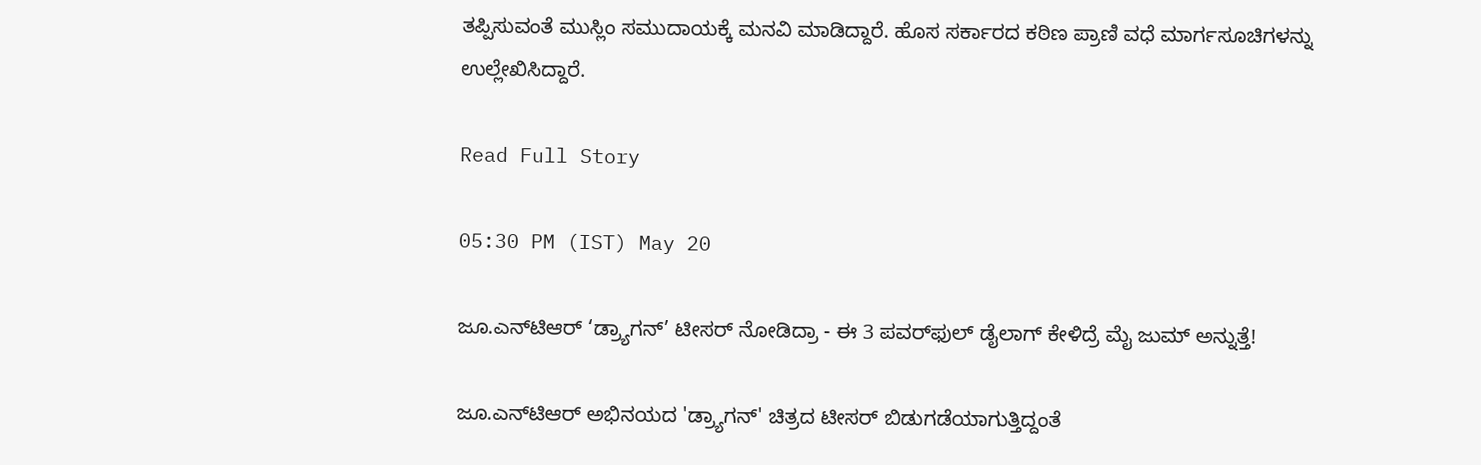ತಪ್ಪಿಸುವಂತೆ ಮುಸ್ಲಿಂ ಸಮುದಾಯಕ್ಕೆ ಮನವಿ ಮಾಡಿದ್ದಾರೆ. ಹೊಸ ಸರ್ಕಾರದ ಕಠಿಣ ಪ್ರಾಣಿ ವಧೆ ಮಾರ್ಗಸೂಚಿಗಳನ್ನು ಉಲ್ಲೇಖಿಸಿದ್ದಾರೆ.

Read Full Story

05:30 PM (IST) May 20

ಜೂ.ಎನ್‌ಟಿಆರ್‌ ‘ಡ್ರ್ಯಾಗನ್’ ಟೀಸರ್ ನೋಡಿದ್ರಾ - ಈ 3 ಪವರ್‌ಫುಲ್ ಡೈಲಾಗ್‌ ಕೇಳಿದ್ರೆ ಮೈ ಜುಮ್ ಅನ್ನುತ್ತೆ!

ಜೂ.ಎನ್‌ಟಿಆರ್‌ ಅಭಿನಯದ 'ಡ್ರ್ಯಾಗನ್' ಚಿತ್ರದ ಟೀಸರ್ ಬಿಡುಗಡೆಯಾಗುತ್ತಿದ್ದಂತೆ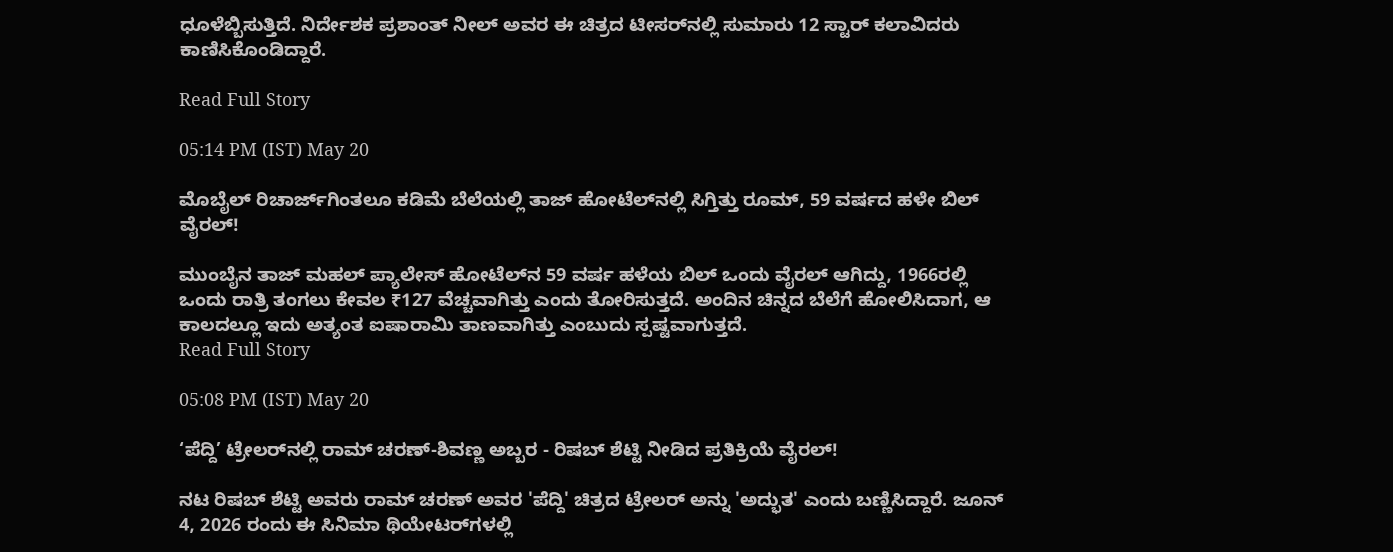ಧೂಳೆಬ್ಬಿಸುತ್ತಿದೆ. ನಿರ್ದೇಶಕ ಪ್ರಶಾಂತ್ ನೀಲ್ ಅವರ ಈ ಚಿತ್ರದ ಟೀಸರ್‌ನಲ್ಲಿ ಸುಮಾರು 12 ಸ್ಟಾರ್ ಕಲಾವಿದರು ಕಾಣಿಸಿಕೊಂಡಿದ್ದಾರೆ.

Read Full Story

05:14 PM (IST) May 20

ಮೊಬೈಲ್‌ ರಿಚಾರ್ಜ್‌ಗಿಂತಲೂ ಕಡಿಮೆ ಬೆಲೆಯಲ್ಲಿ ತಾಜ್‌ ಹೋಟೆಲ್‌ನಲ್ಲಿ ಸಿಗ್ತಿತ್ತು ರೂಮ್‌, 59 ವರ್ಷದ ಹಳೇ ಬಿಲ್‌ ವೈರಲ್‌!

ಮುಂಬೈನ ತಾಜ್ ಮಹಲ್ ಪ್ಯಾಲೇಸ್ ಹೋಟೆಲ್‌ನ 59 ವರ್ಷ ಹಳೆಯ ಬಿಲ್ ಒಂದು ವೈರಲ್ ಆಗಿದ್ದು, 1966ರಲ್ಲಿ ಒಂದು ರಾತ್ರಿ ತಂಗಲು ಕೇವಲ ₹127 ವೆಚ್ಚವಾಗಿತ್ತು ಎಂದು ತೋರಿಸುತ್ತದೆ. ಅಂದಿನ ಚಿನ್ನದ ಬೆಲೆಗೆ ಹೋಲಿಸಿದಾಗ, ಆ ಕಾಲದಲ್ಲೂ ಇದು ಅತ್ಯಂತ ಐಷಾರಾಮಿ ತಾಣವಾಗಿತ್ತು ಎಂಬುದು ಸ್ಪಷ್ಟವಾಗುತ್ತದೆ.
Read Full Story

05:08 PM (IST) May 20

‘ಪೆದ್ದಿ’ ಟ್ರೇಲರ್‌ನಲ್ಲಿ ರಾಮ್ ಚರಣ್-ಶಿವಣ್ಣ ಅಬ್ಬರ - ರಿಷಬ್ ಶೆಟ್ಟಿ ನೀಡಿದ ಪ್ರತಿಕ್ರಿಯೆ ವೈರಲ್!

ನಟ ರಿಷಬ್ ಶೆಟ್ಟಿ ಅವರು ರಾಮ್ ಚರಣ್ ಅವರ 'ಪೆದ್ದಿ' ಚಿತ್ರದ ಟ್ರೇಲರ್ ಅನ್ನು 'ಅದ್ಭುತ' ಎಂದು ಬಣ್ಣಿಸಿದ್ದಾರೆ. ಜೂನ್ 4, 2026 ರಂದು ಈ ಸಿನಿಮಾ ಥಿಯೇಟರ್‌ಗಳಲ್ಲಿ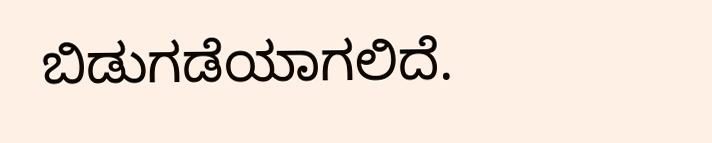ಬಿಡುಗಡೆಯಾಗಲಿದೆ.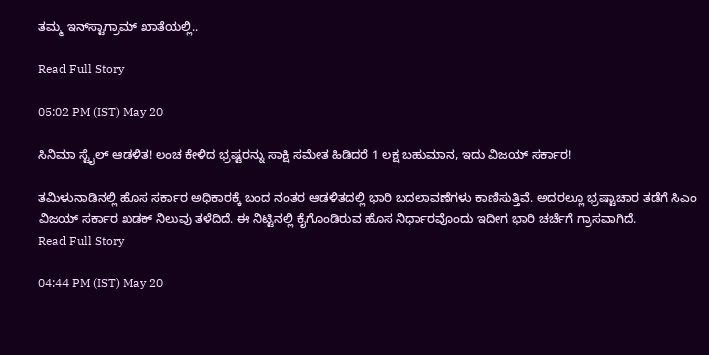ತಮ್ಮ ಇನ್‌ಸ್ಟಾಗ್ರಾಮ್ ಖಾತೆಯಲ್ಲಿ..

Read Full Story

05:02 PM (IST) May 20

ಸಿನಿಮಾ ಸ್ಟೈಲ್ ಆಡಳಿತ! ಲಂಚ ಕೇಳಿದ ಭ್ರಷ್ಟರನ್ನು ಸಾಕ್ಷಿ ಸಮೇತ ಹಿಡಿದರೆ 1 ಲಕ್ಷ ಬಹುಮಾನ, ಇದು ವಿಜಯ್ ಸರ್ಕಾರ!

ತಮಿಳುನಾಡಿನಲ್ಲಿ ಹೊಸ ಸರ್ಕಾರ ಅಧಿಕಾರಕ್ಕೆ ಬಂದ ನಂತರ ಆಡಳಿತದಲ್ಲಿ ಭಾರಿ ಬದಲಾವಣೆಗಳು ಕಾಣಿಸುತ್ತಿವೆ. ಅದರಲ್ಲೂ ಭ್ರಷ್ಟಾಚಾರ ತಡೆಗೆ ಸಿಎಂ ವಿಜಯ್ ಸರ್ಕಾರ ಖಡಕ್ ನಿಲುವು ತಳೆದಿದೆ. ಈ ನಿಟ್ಟಿನಲ್ಲಿ ಕೈಗೊಂಡಿರುವ ಹೊಸ ನಿರ್ಧಾರವೊಂದು ಇದೀಗ ಭಾರಿ ಚರ್ಚೆಗೆ ಗ್ರಾಸವಾಗಿದೆ.
Read Full Story

04:44 PM (IST) May 20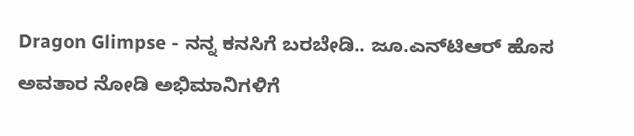Dragon Glimpse - ನನ್ನ ಕನಸಿಗೆ ಬರಬೇಡಿ.. ಜೂ.ಎನ್‌ಟಿಆರ್ ಹೊಸ ಅವತಾರ ನೋಡಿ ಅಭಿಮಾನಿಗಳಿಗೆ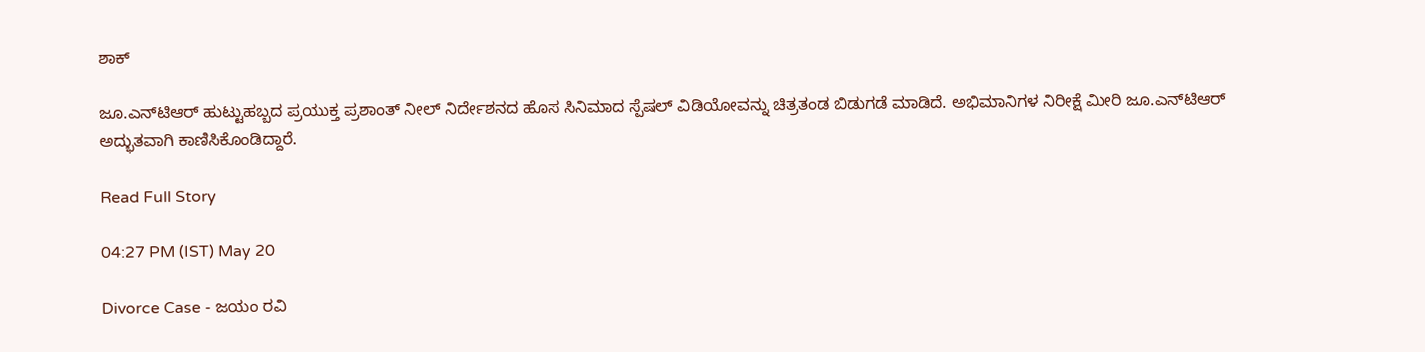ಶಾಕ್

ಜೂ.ಎನ್‌ಟಿಆರ್ ಹುಟ್ಟುಹಬ್ಬದ ಪ್ರಯುಕ್ತ ಪ್ರಶಾಂತ್ ನೀಲ್ ನಿರ್ದೇಶನದ ಹೊಸ ಸಿನಿಮಾದ ಸ್ಪೆಷಲ್ ವಿಡಿಯೋವನ್ನು ಚಿತ್ರತಂಡ ಬಿಡುಗಡೆ ಮಾಡಿದೆ. ಅಭಿಮಾನಿಗಳ ನಿರೀಕ್ಷೆ ಮೀರಿ ಜೂ.ಎನ್‌ಟಿಆರ್‌ ಅದ್ಭುತವಾಗಿ ಕಾಣಿಸಿಕೊಂಡಿದ್ದಾರೆ.

Read Full Story

04:27 PM (IST) May 20

Divorce Case - ಜಯಂ ರವಿ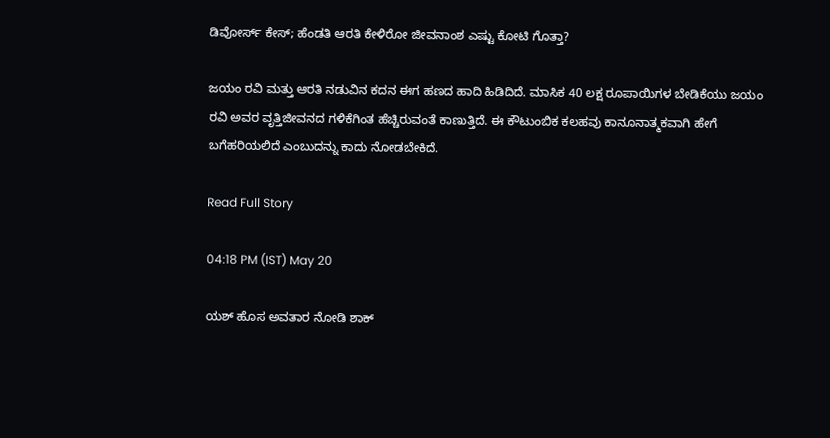ಡಿವೋರ್ಸ್‌ ಕೇಸ್‌; ಹೆಂಡತಿ ಆರತಿ ಕೇಳಿರೋ ಜೀವನಾಂಶ ಎಷ್ಟು ಕೋಟಿ ಗೊತ್ತಾ?

ಜಯಂ ರವಿ ಮತ್ತು ಆರತಿ ನಡುವಿನ ಕದನ ಈಗ ಹಣದ ಹಾದಿ ಹಿಡಿದಿದೆ. ಮಾಸಿಕ 40 ಲಕ್ಷ ರೂಪಾಯಿಗಳ ಬೇಡಿಕೆಯು ಜಯಂ ರವಿ ಅವರ ವೃತ್ತಿಜೀವನದ ಗಳಿಕೆಗಿಂತ ಹೆಚ್ಚಿರುವಂತೆ ಕಾಣುತ್ತಿದೆ. ಈ ಕೌಟುಂಬಿಕ ಕಲಹವು ಕಾನೂನಾತ್ಮಕವಾಗಿ ಹೇಗೆ ಬಗೆಹರಿಯಲಿದೆ ಎಂಬುದನ್ನು ಕಾದು ನೋಡಬೇಕಿದೆ.

Read Full Story

04:18 PM (IST) May 20

ಯಶ್‌ ಹೊಸ ಅವತಾರ ನೋಡಿ ಶಾಕ್‌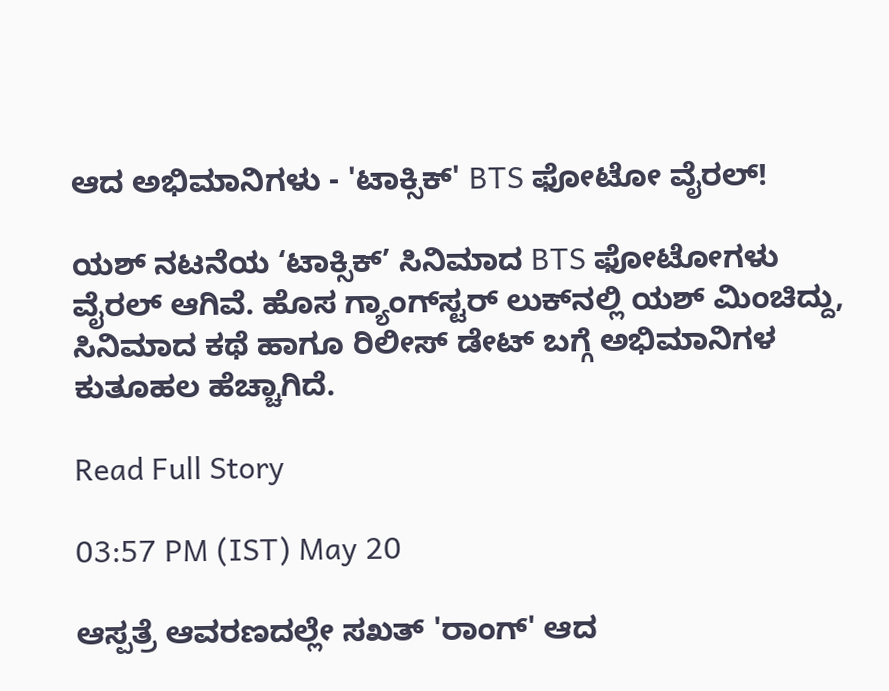ಆದ ಅಭಿಮಾನಿಗಳು - 'ಟಾಕ್ಸಿಕ್‌' BTS ಫೋಟೋ ವೈರಲ್‌!

ಯಶ್‌ ನಟನೆಯ ‘ಟಾಕ್ಸಿಕ್‌’ ಸಿನಿಮಾದ BTS ಫೋಟೋಗಳು ವೈರಲ್‌ ಆಗಿವೆ. ಹೊಸ ಗ್ಯಾಂಗ್‌ಸ್ಟರ್‌ ಲುಕ್‌ನಲ್ಲಿ ಯಶ್‌ ಮಿಂಚಿದ್ದು, ಸಿನಿಮಾದ ಕಥೆ ಹಾಗೂ ರಿಲೀಸ್‌ ಡೇಟ್‌ ಬಗ್ಗೆ ಅಭಿಮಾನಿಗಳ ಕುತೂಹಲ ಹೆಚ್ಚಾಗಿದೆ.

Read Full Story

03:57 PM (IST) May 20

ಆಸ್ಪತ್ರೆ ಆವರಣದಲ್ಲೇ ಸಖತ್ 'ರಾಂಗ್' ಆದ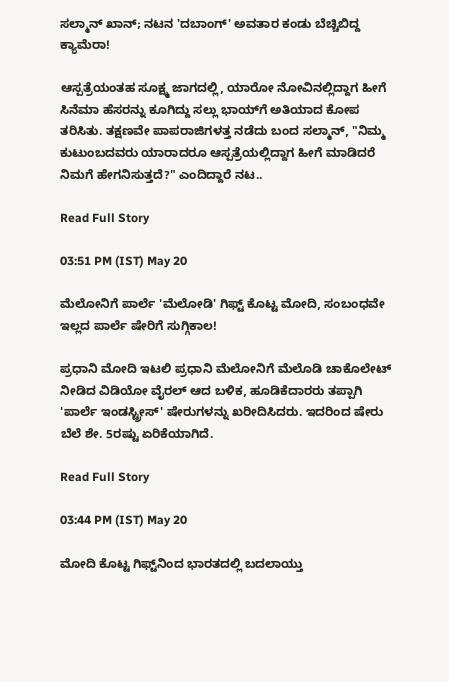ಸಲ್ಮಾನ್ ಖಾನ್; ನಟನ 'ದಬಾಂಗ್' ಅವತಾರ ಕಂಡು ಬೆಚ್ಚಿಬಿದ್ದ ಕ್ಯಾಮೆರಾ!

ಆಸ್ಪತ್ರೆಯಂತಹ ಸೂಕ್ಷ್ಮ ಜಾಗದಲ್ಲಿ, ಯಾರೋ ನೋವಿನಲ್ಲಿದ್ದಾಗ ಹೀಗೆ ಸಿನೆಮಾ ಹೆಸರನ್ನು ಕೂಗಿದ್ದು ಸಲ್ಲು ಭಾಯ್‌ಗೆ ಅತಿಯಾದ ಕೋಪ ತರಿಸಿತು. ತಕ್ಷಣವೇ ಪಾಪರಾಜಿಗಳತ್ತ ನಡೆದು ಬಂದ ಸಲ್ಮಾನ್, "ನಿಮ್ಮ ಕುಟುಂಬದವರು ಯಾರಾದರೂ ಆಸ್ಪತ್ರೆಯಲ್ಲಿದ್ದಾಗ ಹೀಗೆ ಮಾಡಿದರೆ ನಿಮಗೆ ಹೇಗನಿಸುತ್ತದೆ?" ಎಂದಿದ್ದಾರೆ ನಟ..

Read Full Story

03:51 PM (IST) May 20

ಮೆಲೋನಿಗೆ ಪಾರ್ಲೆ 'ಮೆಲೋಡಿ' ಗಿಫ್ಟ್‌ ಕೊಟ್ಟ ಮೋದಿ, ಸಂಬಂಧವೇ ಇಲ್ಲದ ಪಾರ್ಲೆ ಷೇರಿಗೆ ಸುಗ್ಗಿಕಾಲ!

ಪ್ರಧಾನಿ ಮೋದಿ ಇಟಲಿ ಪ್ರಧಾನಿ ಮೆಲೋನಿಗೆ ಮೆಲೊಡಿ ಚಾಕೊಲೇಟ್ ನೀಡಿದ ವಿಡಿಯೋ ವೈರಲ್ ಆದ ಬಳಿಕ, ಹೂಡಿಕೆದಾರರು ತಪ್ಪಾಗಿ 'ಪಾರ್ಲೆ ಇಂಡಸ್ಟ್ರೀಸ್' ಷೇರುಗಳನ್ನು ಖರೀದಿಸಿದರು. ಇದರಿಂದ ಷೇರು ಬೆಲೆ ಶೇ. 5ರಷ್ಟು ಏರಿಕೆಯಾಗಿದೆ.

Read Full Story

03:44 PM (IST) May 20

ಮೋದಿ ಕೊಟ್ಟ ಗಿಫ್ಟ್‌ನಿಂದ ಭಾರತದಲ್ಲಿ ಬದಲಾಯ್ತು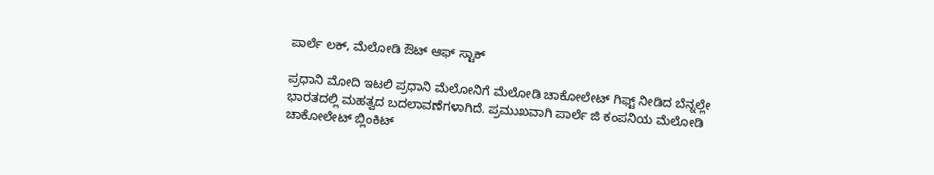ಪಾರ್ಲೆ ಲಕ್, ಮೆಲೋಡಿ ಔಟ್ ಆಫ್ ಸ್ಟಾಕ್

ಪ್ರಧಾನಿ ಮೋದಿ ಇಟಲಿ ಪ್ರಧಾನಿ ಮೆಲೋನಿಗೆ ಮೆಲೋಡಿ ಚಾಕೋಲೇಟ್ ಗಿಫ್ಟ್ ನೀಡಿದ ಬೆನ್ನಲ್ಲೇ ಭಾರತದಲ್ಲಿ ಮಹತ್ವದ ಬದಲಾವಣೆಗಳಾಗಿದೆ. ಪ್ರಮುಖವಾಗಿ ಪಾರ್ಲೆ ಜಿ ಕಂಪನಿಯ ಮೆಲೋಡಿ ಚಾಕೋಲೇಟ್ ಬ್ಲಿಂಕಿಟ್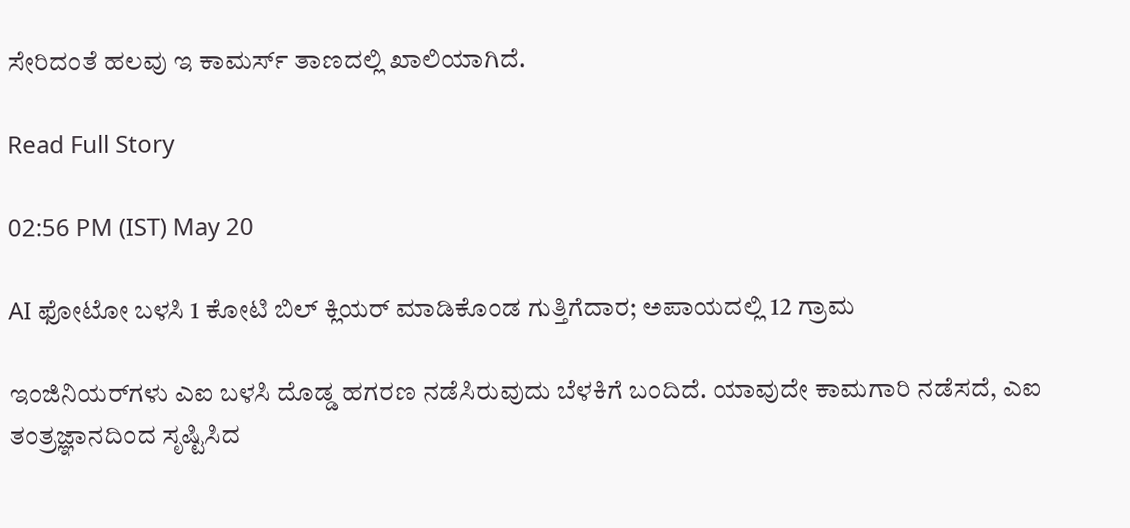ಸೇರಿದಂತೆ ಹಲವು ಇ ಕಾಮರ್ಸ್ ತಾಣದಲ್ಲಿ ಖಾಲಿಯಾಗಿದೆ.

Read Full Story

02:56 PM (IST) May 20

AI ಫೋಟೋ ಬಳಸಿ 1 ಕೋಟಿ ಬಿಲ್ ಕ್ಲಿಯರ್ ಮಾಡಿಕೊಂಡ ಗುತ್ತಿಗೆದಾರ; ಅಪಾಯದಲ್ಲಿ 12 ಗ್ರಾಮ

ಇಂಜಿನಿಯರ್‌ಗಳು ಎಐ ಬಳಸಿ ದೊಡ್ಡ ಹಗರಣ ನಡೆಸಿರುವುದು ಬೆಳಕಿಗೆ ಬಂದಿದೆ. ಯಾವುದೇ ಕಾಮಗಾರಿ ನಡೆಸದೆ, ಎಐ ತಂತ್ರಜ್ಞಾನದಿಂದ ಸೃಷ್ಟಿಸಿದ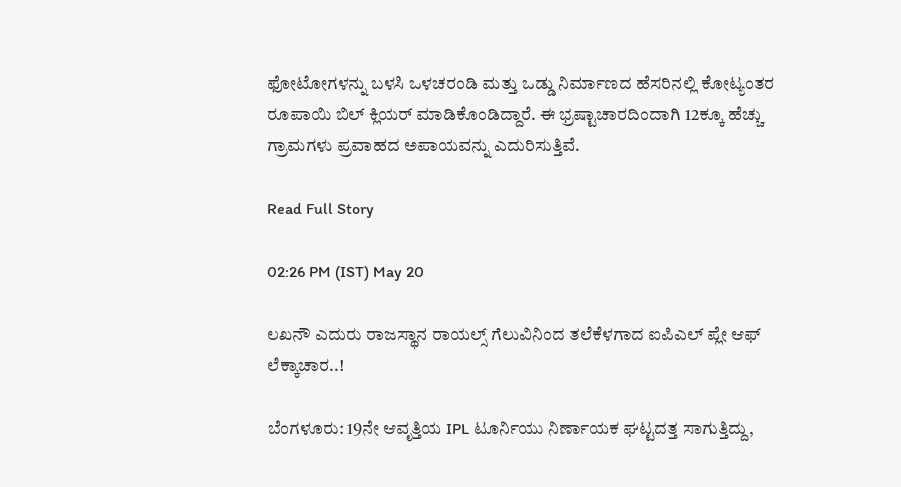ಫೋಟೋಗಳನ್ನು ಬಳಸಿ ಒಳಚರಂಡಿ ಮತ್ತು ಒಡ್ಡು ನಿರ್ಮಾಣದ ಹೆಸರಿನಲ್ಲಿ ಕೋಟ್ಯಂತರ ರೂಪಾಯಿ ಬಿಲ್ ಕ್ಲಿಯರ್ ಮಾಡಿಕೊಂಡಿದ್ದಾರೆ. ಈ ಭ್ರಷ್ಟಾಚಾರದಿಂದಾಗಿ 12ಕ್ಕೂ ಹೆಚ್ಚು ಗ್ರಾಮಗಳು ಪ್ರವಾಹದ ಅಪಾಯವನ್ನು ಎದುರಿಸುತ್ತಿವೆ.

Read Full Story

02:26 PM (IST) May 20

ಲಖನೌ ಎದುರು ರಾಜಸ್ಥಾನ ರಾಯಲ್ಸ್‌ ಗೆಲುವಿನಿಂದ ತಲೆಕೆಳಗಾದ ಐಪಿಎಲ್ ಪ್ಲೇ ಆಫ್ ಲೆಕ್ಕಾಚಾರ..!

ಬೆಂಗಳೂರು: 19ನೇ ಆವೃತ್ತಿಯ IPL ಟೂರ್ನಿಯು ನಿರ್ಣಾಯಕ ಘಟ್ಟದತ್ತ ಸಾಗುತ್ತಿದ್ದು,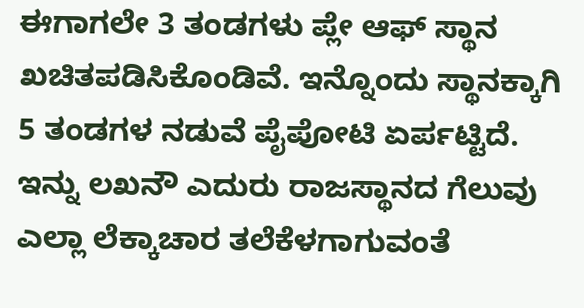ಈಗಾಗಲೇ 3 ತಂಡಗಳು ಪ್ಲೇ ಆಫ್ ಸ್ಥಾನ ಖಚಿತಪಡಿಸಿಕೊಂಡಿವೆ. ಇನ್ನೊಂದು ಸ್ಥಾನಕ್ಕಾಗಿ 5 ತಂಡಗಳ ನಡುವೆ ಪೈಪೋಟಿ ಏರ್ಪಟ್ಟಿದೆ. ಇನ್ನು ಲಖನೌ ಎದುರು ರಾಜಸ್ಥಾನದ ಗೆಲುವು ಎಲ್ಲಾ ಲೆಕ್ಕಾಚಾರ ತಲೆಕೆಳಗಾಗುವಂತೆ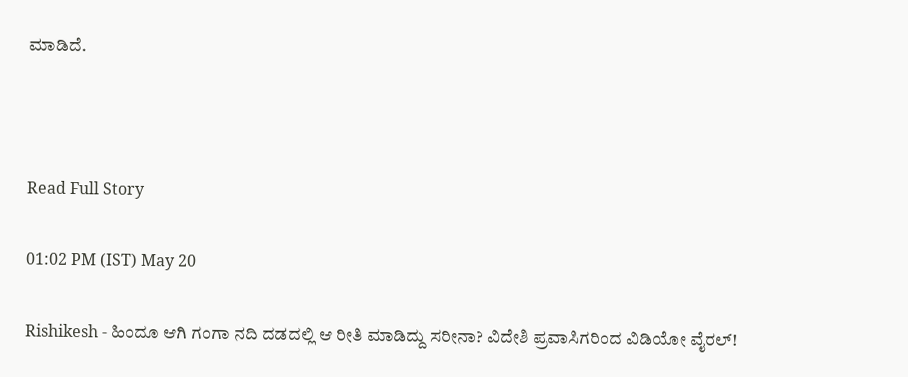ಮಾಡಿದೆ.



Read Full Story

01:02 PM (IST) May 20

Rishikesh - ಹಿಂದೂ ಆಗಿ ಗಂಗಾ ನದಿ ದಡದಲ್ಲಿ ಆ ರೀತಿ ಮಾಡಿದ್ದು ಸರೀನಾ? ವಿದೇಶಿ ಪ್ರವಾಸಿಗರಿಂದ ವಿಡಿಯೋ ವೈರಲ್!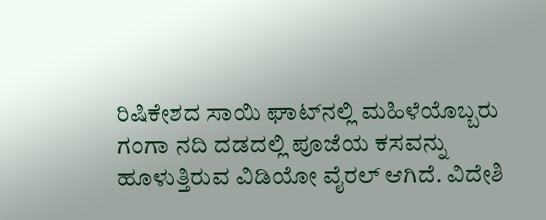ರಿಷಿಕೇಶದ ಸಾಯಿ ಘಾಟ್‌ನಲ್ಲಿ ಮಹಿಳೆಯೊಬ್ಬರು ಗಂಗಾ ನದಿ ದಡದಲ್ಲಿ ಪೂಜೆಯ ಕಸವನ್ನು ಹೂಳುತ್ತಿರುವ ವಿಡಿಯೋ ವೈರಲ್ ಆಗಿದೆ. ವಿದೇಶಿ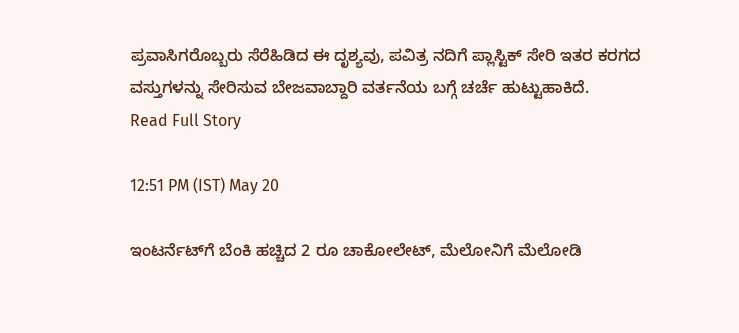ಪ್ರವಾಸಿಗರೊಬ್ಬರು ಸೆರೆಹಿಡಿದ ಈ ದೃಶ್ಯವು, ಪವಿತ್ರ ನದಿಗೆ ಪ್ಲಾಸ್ಟಿಕ್ ಸೇರಿ ಇತರ ಕರಗದ ವಸ್ತುಗಳನ್ನು ಸೇರಿಸುವ ಬೇಜವಾಬ್ದಾರಿ ವರ್ತನೆಯ ಬಗ್ಗೆ ಚರ್ಚೆ ಹುಟ್ಟುಹಾಕಿದೆ.
Read Full Story

12:51 PM (IST) May 20

ಇಂಟರ್ನೆಟ್‌ಗೆ ಬೆಂಕಿ ಹಚ್ಚಿದ 2 ರೂ ಚಾಕೋಲೇಟ್, ಮೆಲೋನಿಗೆ ಮೆಲೋಡಿ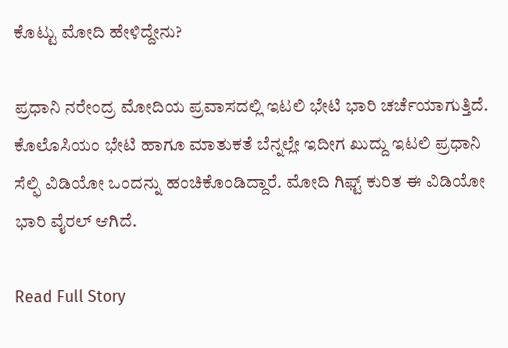ಕೊಟ್ಟು ಮೋದಿ ಹೇಳಿದ್ದೇನು?

ಪ್ರಧಾನಿ ನರೇಂದ್ರ ಮೋದಿಯ ಪ್ರವಾಸದಲ್ಲಿ ಇಟಲಿ ಭೇಟಿ ಭಾರಿ ಚರ್ಚೆಯಾಗುತ್ತಿದೆ. ಕೊಲೊಸಿಯಂ ಭೇಟಿ ಹಾಗೂ ಮಾತುಕತೆ ಬೆನ್ನಲ್ಲೇ ಇದೀಗ ಖುದ್ದು ಇಟಲಿ ಪ್ರಧಾನಿ ಸೆಲ್ಫಿ ವಿಡಿಯೋ ಒಂದನ್ನು ಹಂಚಿಕೊಂಡಿದ್ದಾರೆ. ಮೋದಿ ಗಿಫ್ಟ್ ಕುರಿತ ಈ ವಿಡಿಯೋ ಭಾರಿ ವೈರಲ್ ಆಗಿದೆ.

Read Full Story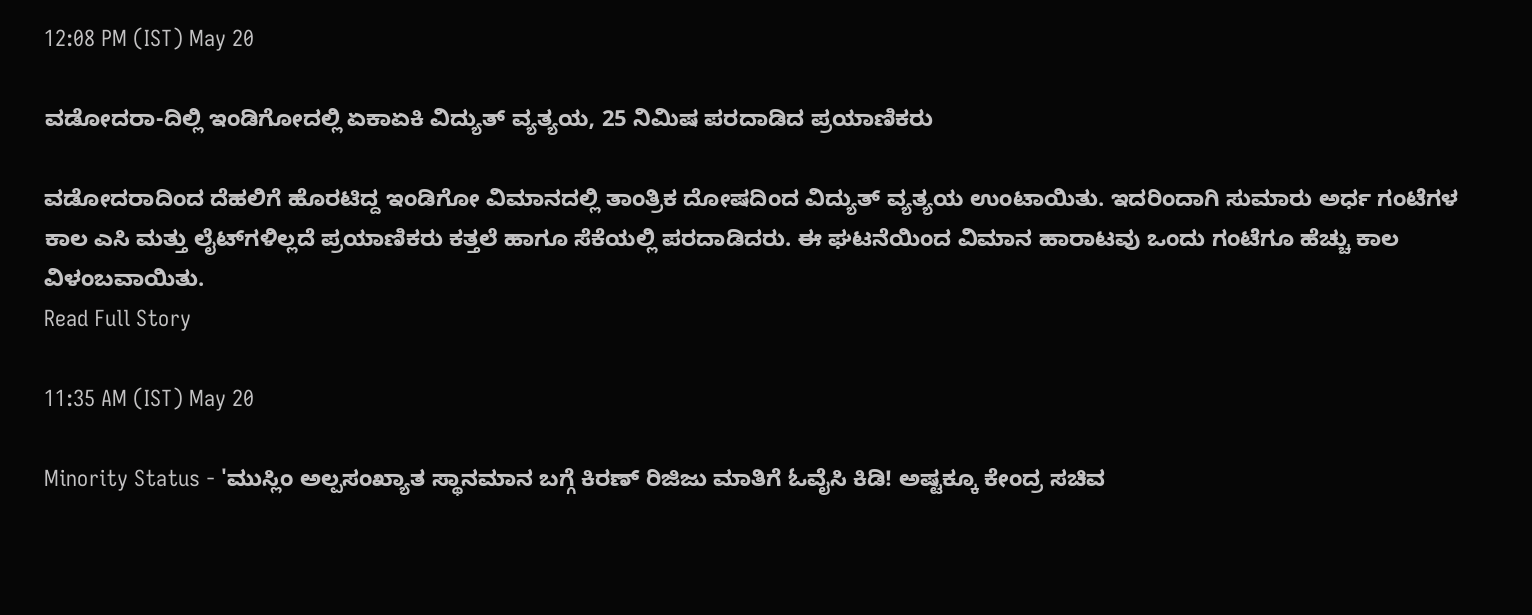12:08 PM (IST) May 20

ವಡೋದರಾ-ದಿಲ್ಲಿ ಇಂಡಿಗೋದಲ್ಲಿ ಏಕಾಏಕಿ ವಿದ್ಯುತ್‌ ವ್ಯತ್ಯಯ, 25 ನಿಮಿಷ ಪರದಾಡಿದ ಪ್ರಯಾಣಿಕರು

ವಡೋದರಾದಿಂದ ದೆಹಲಿಗೆ ಹೊರಟಿದ್ದ ಇಂಡಿಗೋ ವಿಮಾನದಲ್ಲಿ ತಾಂತ್ರಿಕ ದೋಷದಿಂದ ವಿದ್ಯುತ್ ವ್ಯತ್ಯಯ ಉಂಟಾಯಿತು. ಇದರಿಂದಾಗಿ ಸುಮಾರು ಅರ್ಧ ಗಂಟೆಗಳ ಕಾಲ ಎಸಿ ಮತ್ತು ಲೈಟ್‌ಗಳಿಲ್ಲದೆ ಪ್ರಯಾಣಿಕರು ಕತ್ತಲೆ ಹಾಗೂ ಸೆಕೆಯಲ್ಲಿ ಪರದಾಡಿದರು. ಈ ಘಟನೆಯಿಂದ ವಿಮಾನ ಹಾರಾಟವು ಒಂದು ಗಂಟೆಗೂ ಹೆಚ್ಚು ಕಾಲ ವಿಳಂಬವಾಯಿತು.
Read Full Story

11:35 AM (IST) May 20

Minority Status - 'ಮುಸ್ಲಿಂ ಅಲ್ಪಸಂಖ್ಯಾತ ಸ್ಥಾನಮಾನ ಬಗ್ಗೆ ಕಿರಣ್ ರಿಜಿಜು ಮಾತಿಗೆ ಓವೈಸಿ ಕಿಡಿ! ಅಷ್ಟಕ್ಕೂ ಕೇಂದ್ರ ಸಚಿವ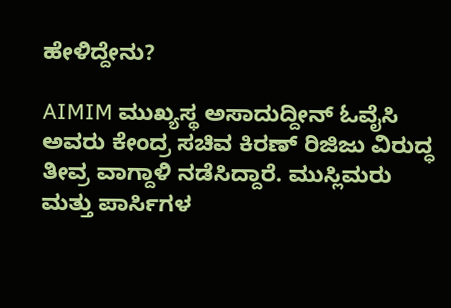ಹೇಳಿದ್ದೇನು?

AIMIM ಮುಖ್ಯಸ್ಥ ಅಸಾದುದ್ದೀನ್ ಓವೈಸಿ ಅವರು ಕೇಂದ್ರ ಸಚಿವ ಕಿರಣ್ ರಿಜಿಜು ವಿರುದ್ಧ ತೀವ್ರ ವಾಗ್ದಾಳಿ ನಡೆಸಿದ್ದಾರೆ. ಮುಸ್ಲಿಮರು ಮತ್ತು ಪಾರ್ಸಿಗಳ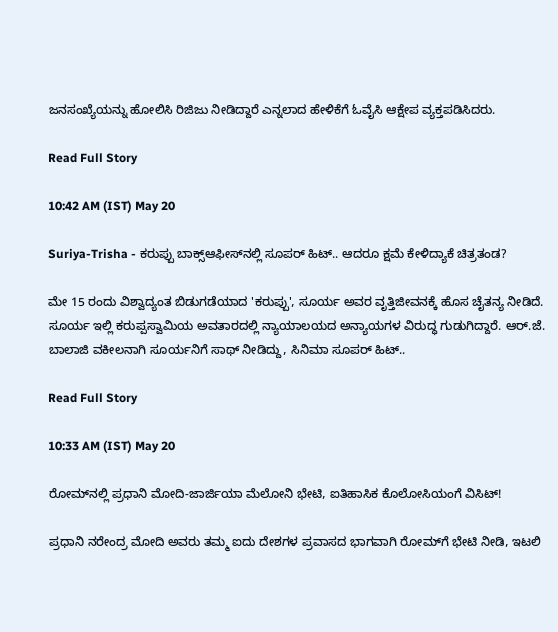ಜನಸಂಖ್ಯೆಯನ್ನು ಹೋಲಿಸಿ ರಿಜಿಜು ನೀಡಿದ್ದಾರೆ ಎನ್ನಲಾದ ಹೇಳಿಕೆಗೆ ಓವೈಸಿ ಆಕ್ಷೇಪ ವ್ಯಕ್ತಪಡಿಸಿದರು.

Read Full Story

10:42 AM (IST) May 20

Suriya-Trisha - ಕರುಪ್ಪು ಬಾಕ್ಸ್‌ಆಫೀಸ್‌ನಲ್ಲಿ ಸೂಪರ್ ಹಿಟ್.. ಆದರೂ ಕ್ಷಮೆ ಕೇಳಿದ್ಯಾಕೆ ಚಿತ್ರತಂಡ?

ಮೇ 15 ರಂದು ವಿಶ್ವಾದ್ಯಂತ ಬಿಡುಗಡೆಯಾದ 'ಕರುಪ್ಪು', ಸೂರ್ಯ ಅವರ ವೃತ್ತಿಜೀವನಕ್ಕೆ ಹೊಸ ಚೈತನ್ಯ ನೀಡಿದೆ. ಸೂರ್ಯ ಇಲ್ಲಿ ಕರುಪ್ಪಸ್ವಾಮಿಯ ಅವತಾರದಲ್ಲಿ ನ್ಯಾಯಾಲಯದ ಅನ್ಯಾಯಗಳ ವಿರುದ್ಧ ಗುಡುಗಿದ್ದಾರೆ. ಆರ್.ಜೆ. ಬಾಲಾಜಿ ವಕೀಲನಾಗಿ ಸೂರ್ಯನಿಗೆ ಸಾಥ್ ನೀಡಿದ್ದು, ಸಿನಿಮಾ ಸೂಪರ್ ಹಿಟ್..

Read Full Story

10:33 AM (IST) May 20

ರೋಮ್‌ನಲ್ಲಿ ಪ್ರಧಾನಿ ಮೋದಿ-ಜಾರ್ಜಿಯಾ ಮೆಲೋನಿ ಭೇಟಿ, ಐತಿಹಾಸಿಕ ಕೊಲೋಸಿಯಂಗೆ ವಿಸಿಟ್!

ಪ್ರಧಾನಿ ನರೇಂದ್ರ ಮೋದಿ ಅವರು ತಮ್ಮ ಐದು ದೇಶಗಳ ಪ್ರವಾಸದ ಭಾಗವಾಗಿ ರೋಮ್‌ಗೆ ಭೇಟಿ ನೀಡಿ, ಇಟಲಿ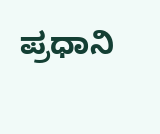ಪ್ರಧಾನಿ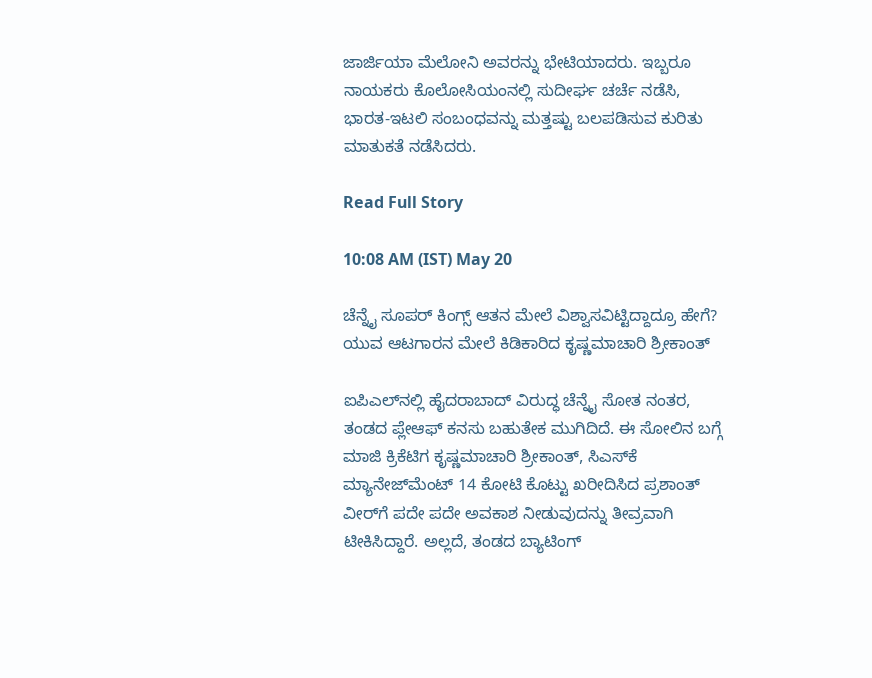ಜಾರ್ಜಿಯಾ ಮೆಲೋನಿ ಅವರನ್ನು ಭೇಟಿಯಾದರು. ಇಬ್ಬರೂ ನಾಯಕರು ಕೊಲೋಸಿಯಂನಲ್ಲಿ ಸುದೀರ್ಘ ಚರ್ಚೆ ನಡೆಸಿ, ಭಾರತ-ಇಟಲಿ ಸಂಬಂಧವನ್ನು ಮತ್ತಷ್ಟು ಬಲಪಡಿಸುವ ಕುರಿತು ಮಾತುಕತೆ ನಡೆಸಿದರು.

Read Full Story

10:08 AM (IST) May 20

ಚೆನ್ನೈ ಸೂಪರ್ ಕಿಂಗ್ಸ್ ಆತನ ಮೇಲೆ ವಿಶ್ವಾಸವಿಟ್ಟಿದ್ದಾದ್ರೂ ಹೇಗೆ? ಯುವ ಆಟಗಾರನ ಮೇಲೆ ಕಿಡಿಕಾರಿದ ಕೃಷ್ಣಮಾಚಾರಿ ಶ್ರೀಕಾಂತ್

ಐಪಿಎಲ್‌ನಲ್ಲಿ ಹೈದರಾಬಾದ್ ವಿರುದ್ಧ ಚೆನ್ನೈ ಸೋತ ನಂತರ, ತಂಡದ ಪ್ಲೇಆಫ್ ಕನಸು ಬಹುತೇಕ ಮುಗಿದಿದೆ. ಈ ಸೋಲಿನ ಬಗ್ಗೆ ಮಾಜಿ ಕ್ರಿಕೆಟಿಗ ಕೃಷ್ಣಮಾಚಾರಿ ಶ್ರೀಕಾಂತ್, ಸಿಎಸ್‌ಕೆ ಮ್ಯಾನೇಜ್‌ಮೆಂಟ್ 14 ಕೋಟಿ ಕೊಟ್ಟು ಖರೀದಿಸಿದ ಪ್ರಶಾಂತ್ ವೀರ್‌ಗೆ ಪದೇ ಪದೇ ಅವಕಾಶ ನೀಡುವುದನ್ನು ತೀವ್ರವಾಗಿ ಟೀಕಿಸಿದ್ದಾರೆ. ಅಲ್ಲದೆ, ತಂಡದ ಬ್ಯಾಟಿಂಗ್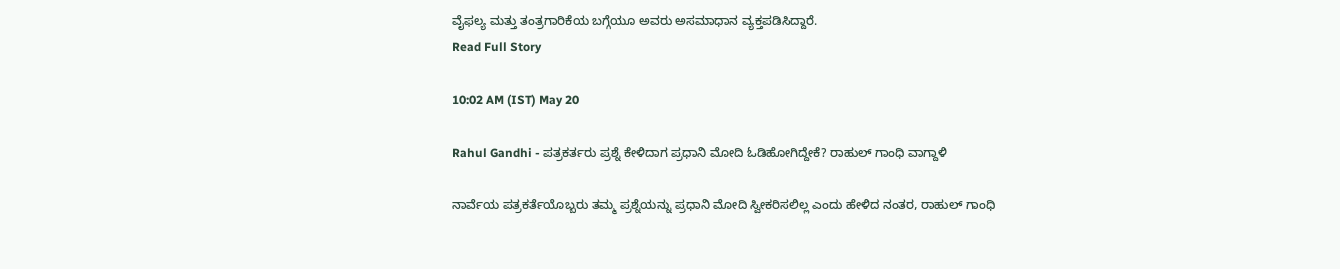ವೈಫಲ್ಯ ಮತ್ತು ತಂತ್ರಗಾರಿಕೆಯ ಬಗ್ಗೆಯೂ ಅವರು ಅಸಮಾಧಾನ ವ್ಯಕ್ತಪಡಿಸಿದ್ದಾರೆ.
Read Full Story

10:02 AM (IST) May 20

Rahul Gandhi - ಪತ್ರಕರ್ತರು ಪ್ರಶ್ನೆ ಕೇಳಿದಾಗ ಪ್ರಧಾನಿ ಮೋದಿ ಓಡಿಹೋಗಿದ್ದೇಕೆ? ರಾಹುಲ್ ಗಾಂಧಿ ವಾಗ್ದಾಳಿ

ನಾರ್ವೆಯ ಪತ್ರಕರ್ತೆಯೊಬ್ಬರು ತಮ್ಮ ಪ್ರಶ್ನೆಯನ್ನು ಪ್ರಧಾನಿ ಮೋದಿ ಸ್ವೀಕರಿಸಲಿಲ್ಲ ಎಂದು ಹೇಳಿದ ನಂತರ, ರಾಹುಲ್ ಗಾಂಧಿ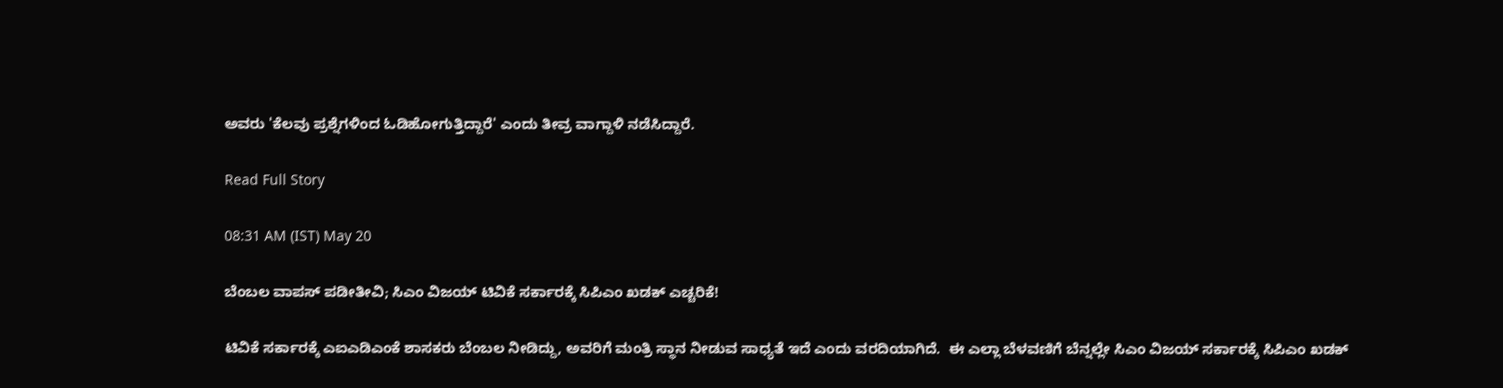ಅವರು 'ಕೆಲವು ಪ್ರಶ್ನೆಗಳಿಂದ ಓಡಿಹೋಗುತ್ತಿದ್ದಾರೆ' ಎಂದು ತೀವ್ರ ವಾಗ್ದಾಳಿ ನಡೆಸಿದ್ದಾರೆ.

Read Full Story

08:31 AM (IST) May 20

ಬೆಂಬಲ ವಾಪಸ್ ಪಡೀತೀವಿ; ಸಿಎಂ ವಿಜಯ್ ಟಿವಿಕೆ ಸರ್ಕಾರಕ್ಕೆ ಸಿಪಿಎಂ ಖಡಕ್ ಎಚ್ಚರಿಕೆ!

ಟಿವಿಕೆ ಸರ್ಕಾರಕ್ಕೆ ಎಐಎಡಿಎಂಕೆ ಶಾಸಕರು ಬೆಂಬಲ ನೀಡಿದ್ದು, ಅವರಿಗೆ ಮಂತ್ರಿ ಸ್ಥಾನ ನೀಡುವ ಸಾಧ್ಯತೆ ಇದೆ ಎಂದು ವರದಿಯಾಗಿದೆ.  ಈ ಎಲ್ಲಾ ಬೆಳವಣಿಗೆ ಬೆನ್ನಲ್ಲೇ ಸಿಎಂ ವಿಜಯ್ ಸರ್ಕಾರಕ್ಕೆ ಸಿಪಿಎಂ ಖಡಕ್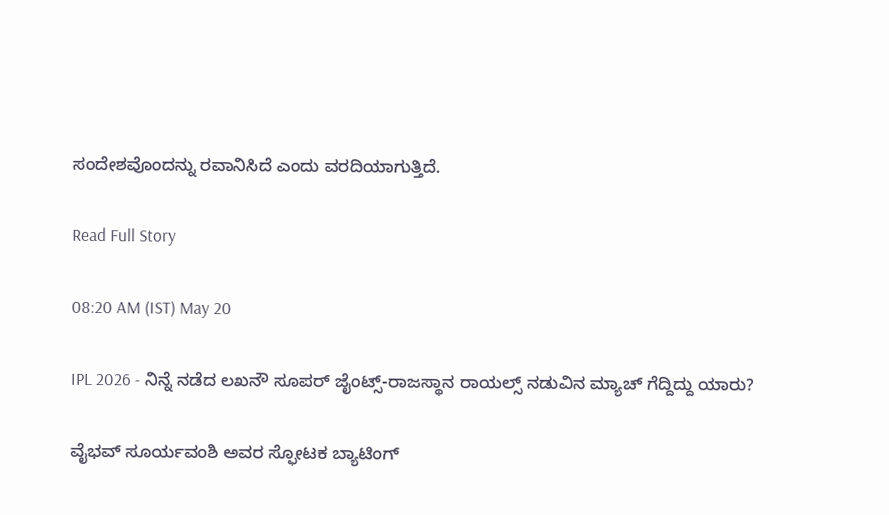ಸಂದೇಶವೊಂದನ್ನು ರವಾನಿಸಿದೆ ಎಂದು ವರದಿಯಾಗುತ್ತಿದೆ.

Read Full Story

08:20 AM (IST) May 20

IPL 2026 - ನಿನ್ನೆ ನಡೆದ ಲಖನೌ ಸೂಪರ್ ಜೈಂಟ್ಸ್-ರಾಜಸ್ಥಾನ ರಾಯಲ್ಸ್ ನಡುವಿನ ಮ್ಯಾಚ್ ಗೆದ್ದಿದ್ದು ಯಾರು?

ವೈಭವ್ ಸೂರ್ಯವಂಶಿ ಅವರ ಸ್ಫೋಟಕ ಬ್ಯಾಟಿಂಗ್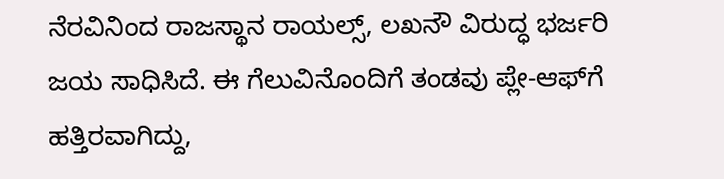ನೆರವಿನಿಂದ ರಾಜಸ್ಥಾನ ರಾಯಲ್ಸ್, ಲಖನೌ ವಿರುದ್ಧ ಭರ್ಜರಿ ಜಯ ಸಾಧಿಸಿದೆ. ಈ ಗೆಲುವಿನೊಂದಿಗೆ ತಂಡವು ಪ್ಲೇ-ಆಫ್‌ಗೆ ಹತ್ತಿರವಾಗಿದ್ದು,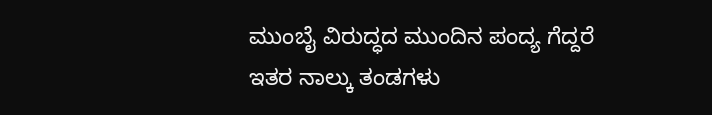ಮುಂಬೈ ವಿರುದ್ಧದ ಮುಂದಿನ ಪಂದ್ಯ ಗೆದ್ದರೆ ಇತರ ನಾಲ್ಕು ತಂಡಗಳು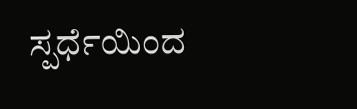ಸ್ಪರ್ಧೆಯಿಂದ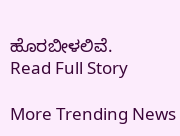ಹೊರಬೀಳಲಿವೆ.
Read Full Story

More Trending News